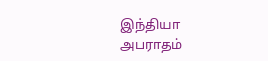இந்தியா
அபராதம்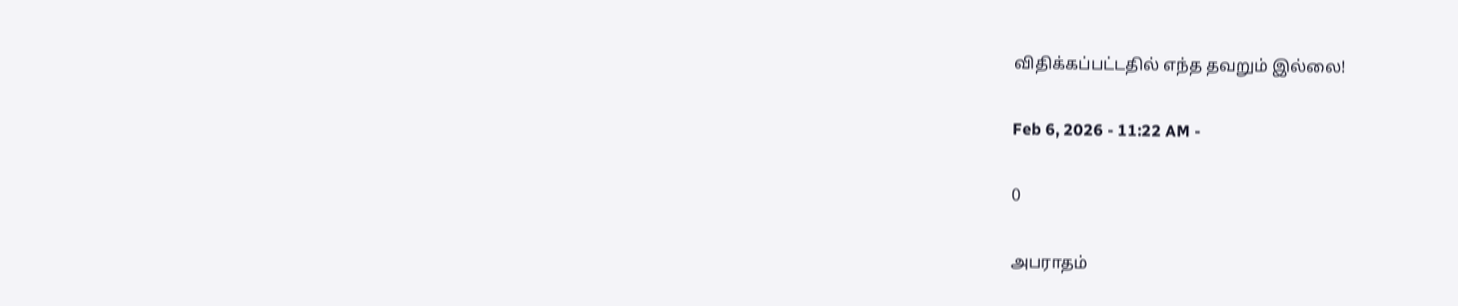விதிக்கப்பட்டதில் எந்த தவறும் இல்லை!

Feb 6, 2026 - 11:22 AM -

0

அபராதம்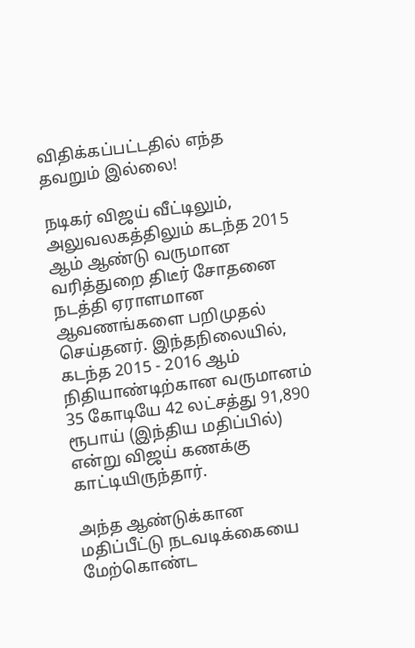விதிக்கப்பட்டதில் எந்த தவறும் இல்லை!

நடிகர் விஜய் வீட்டிலும், அலுவலகத்திலும் கடந்த 2015 ஆம் ஆண்டு வருமான வரித்துறை திடீர் சோதனை நடத்தி ஏராளமான ஆவணங்களை பறிமுதல் செய்தனர். இந்தநிலையில், கடந்த 2015 - 2016 ஆம் நிதியாண்டிற்கான வருமானம் 35 கோடியே 42 லட்சத்து 91,890 ரூபாய் (இந்திய மதிப்பில்) என்று விஜய் கணக்கு காட்டியிருந்தார்.

அந்த ஆண்டுக்கான மதிப்பீட்டு நடவடிக்கையை மேற்கொண்ட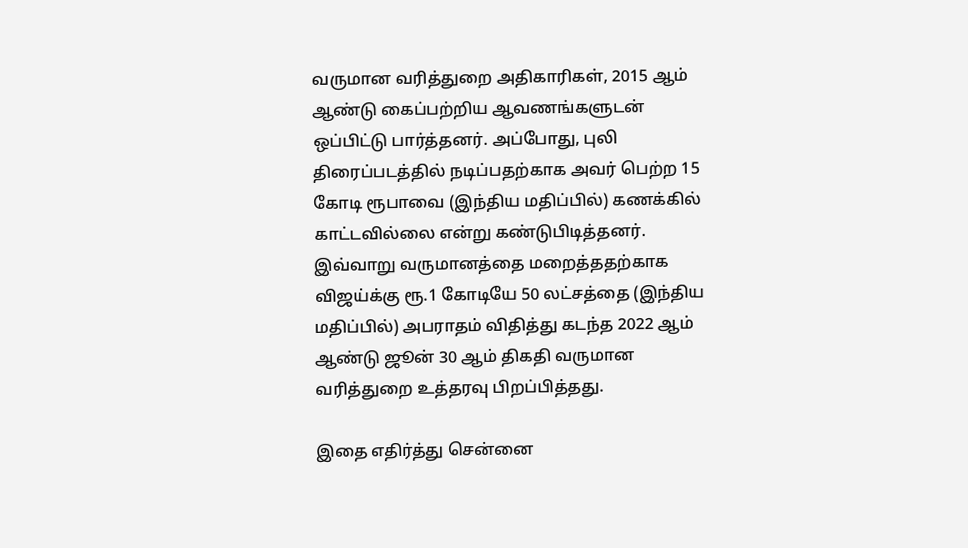வருமான வரித்துறை அதிகாரிகள், 2015 ஆம் ஆண்டு கைப்பற்றிய ஆவணங்களுடன் ஒப்பிட்டு பார்த்தனர். அப்போது, புலி திரைப்படத்தில் நடிப்பதற்காக அவர் பெற்ற 15 கோடி ரூபாவை (இந்திய மதிப்பில்) கணக்கில் காட்டவில்லை என்று கண்டுபிடித்தனர். இவ்வாறு வருமானத்தை மறைத்ததற்காக விஜய்க்கு ரூ.1 கோடியே 50 லட்சத்தை (இந்திய மதிப்பில்) அபராதம் விதித்து கடந்த 2022 ஆம் ஆண்டு ஜூன் 30 ஆம் திகதி வருமான வரித்துறை உத்தரவு பிறப்பித்தது.

இதை எதிர்த்து சென்னை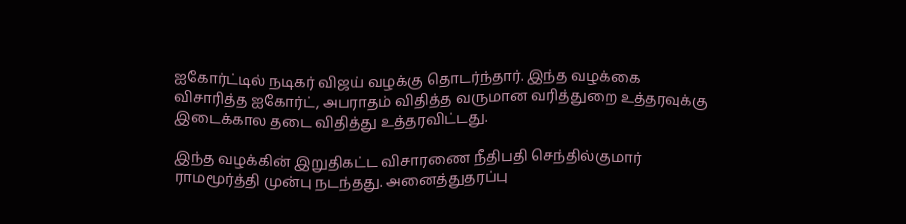ஐகோர்ட்டில் நடிகர் விஜய் வழக்கு தொடர்ந்தார். இந்த வழக்கை விசாரித்த ஐகோர்ட், அபராதம் விதித்த வருமான வரித்துறை உத்தரவுக்கு இடைக்கால தடை விதித்து உத்தரவிட்டது.

இந்த வழக்கின் இறுதிகட்ட விசாரணை நீதிபதி செந்தில்குமார் ராமமூர்த்தி முன்பு நடந்தது. அனைத்துதரப்பு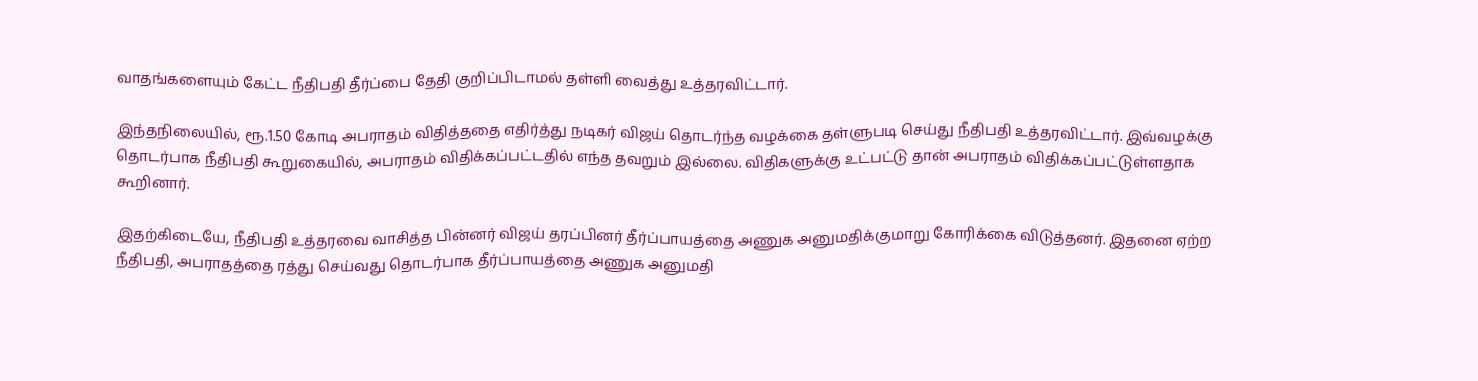வாதங்களையும் கேட்ட நீதிபதி தீர்ப்பை தேதி குறிப்பிடாமல் தள்ளி வைத்து உத்தரவிட்டார்.

இந்தநிலையில், ரூ.1.50 கோடி அபராதம் விதித்ததை எதிர்த்து நடிகர் விஜய் தொடர்ந்த வழக்கை தள்ளுபடி செய்து நீதிபதி உத்தரவிட்டார். இவ்வழக்கு தொடர்பாக நீதிபதி கூறுகையில், அபராதம் விதிக்கப்பட்டதில் எந்த தவறும் இல்லை. விதிகளுக்கு உட்பட்டு தான் அபராதம் விதிக்கப்பட்டுள்ளதாக கூறினார்.

இதற்கிடையே, நீதிபதி உத்தரவை வாசித்த பின்னர் விஜய் தரப்பினர் தீர்ப்பாயத்தை அணுக அனுமதிக்குமாறு கோரிக்கை விடுத்தனர். இதனை ஏற்ற நீதிபதி, அபராதத்தை ரத்து செய்வது தொடர்பாக தீர்ப்பாயத்தை அணுக அனுமதி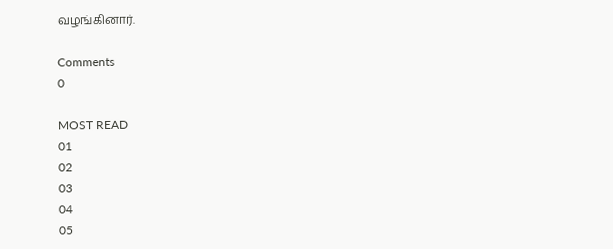வழங்கினார்.

Comments
0

MOST READ
01
02
03
04
05